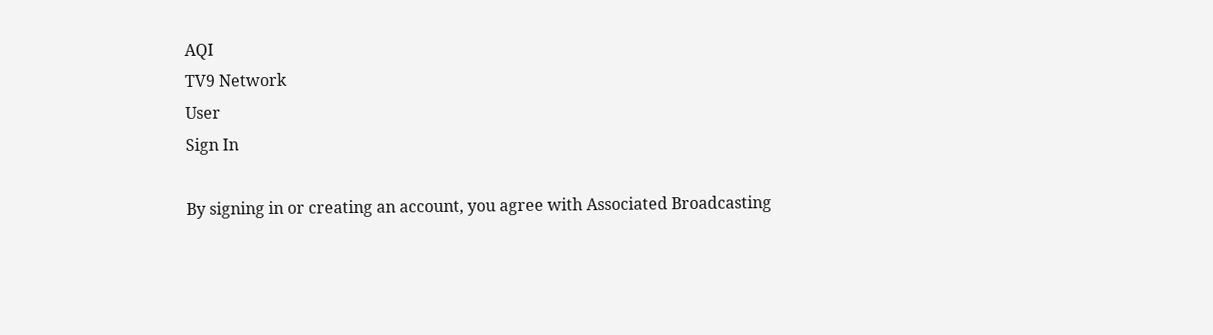AQI
TV9 Network
User
Sign In

By signing in or creating an account, you agree with Associated Broadcasting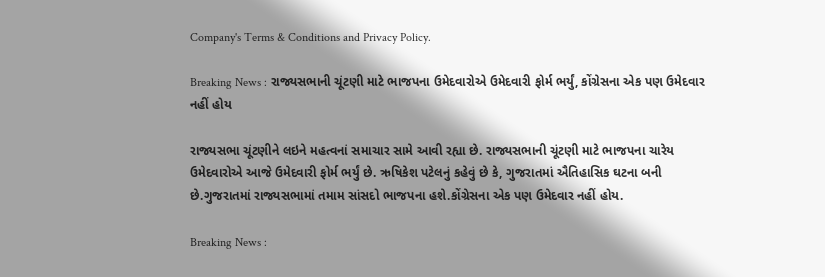Company's Terms & Conditions and Privacy Policy.

Breaking News : રાજ્યસભાની ચૂંટણી માટે ભાજપના ઉમેદવારોએ ઉમેદવારી ફોર્મ ભર્યું, કોંગ્રેસના એક પણ ઉમેદવાર નહીં હોય

રાજ્યસભા ચૂંટણીને લઇને મહત્વનાં સમાચાર સામે આવી રહ્યા છે. રાજ્યસભાની ચૂંટણી માટે ભાજપના ચારેય ઉમેદવારોએ આજે ઉમેદવારી ફોર્મ ભર્યું છે. ઋષિકેશ પટેલનું કહેવું છે કે, ગુજરાતમાં ઐતિહાસિક ઘટના બની છે.ગુજરાતમાં રાજ્યસભામાં તમામ સાંસદો ભાજપના હશે.કોંગ્રેસના એક પણ ઉમેદવાર નહીં હોય.

Breaking News :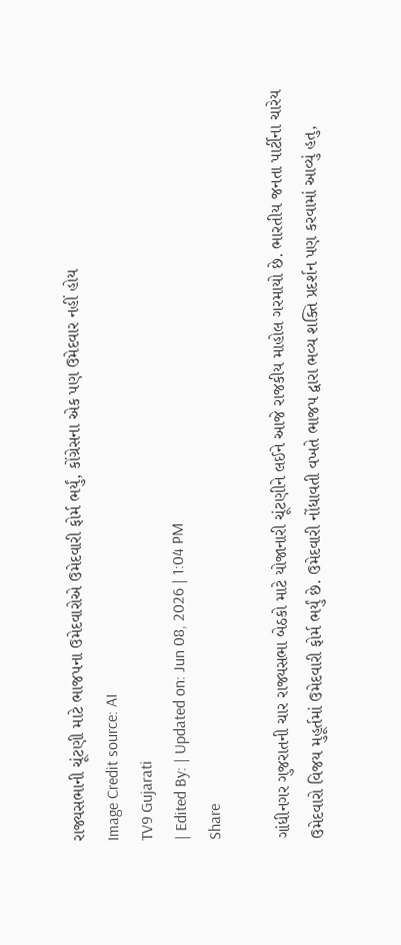રાજ્યસભાની ચૂંટણી માટે ભાજપના ઉમેદવારોએ ઉમેદવારી ફોર્મ ભર્યું, કોંગ્રેસના એક પણ ઉમેદવાર નહીં હોય
Image Credit source: AI
TV9 Gujarati
| Edited By: | Updated on: Jun 08, 2026 | 1:04 PM
Share

ગાંધીનગર ગુજરાતની ચાર રાજ્યસભા બેઠકો માટે યોજાનારી ચૂંટણીને લઈને આજે રાજકીય માહોલ ગરમાયો છે. ભારતીય જનતા પાર્ટીના ચારેય ઉમેદવારો વિજય મુહૂર્તમાં ઉમેદવારી ફોર્મ ભર્યું છે. ઉમેદવારી નોંધાવતી વખતે ભાજપ દ્વારા ભવ્ય શક્તિ પ્રદર્શન પણ કરવામાં આવ્યું હતુ,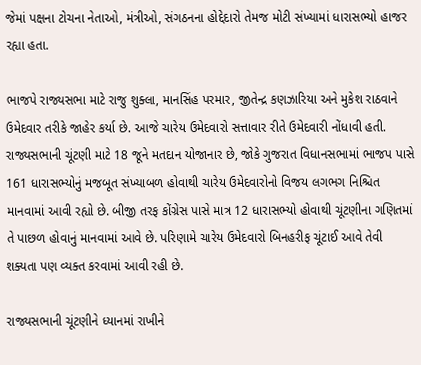જેમાં પક્ષના ટોચના નેતાઓ, મંત્રીઓ, સંગઠનના હોદ્દેદારો તેમજ મોટી સંખ્યામાં ધારાસભ્યો હાજર રહ્યા હતા.

ભાજપે રાજ્યસભા માટે રાજુ શુક્લા, માનસિંહ પરમાર, જીતેન્દ્ર કણઝારિયા અને મુકેશ રાઠવાને ઉમેદવાર તરીકે જાહેર કર્યા છે. આજે ચારેય ઉમેદવારો સત્તાવાર રીતે ઉમેદવારી નોંધાવી હતી. રાજ્યસભાની ચૂંટણી માટે 18 જૂને મતદાન યોજાનાર છે, જોકે ગુજરાત વિધાનસભામાં ભાજપ પાસે 161 ધારાસભ્યોનું મજબૂત સંખ્યાબળ હોવાથી ચારેય ઉમેદવારોનો વિજય લગભગ નિશ્ચિત માનવામાં આવી રહ્યો છે. બીજી તરફ કોંગ્રેસ પાસે માત્ર 12 ધારાસભ્યો હોવાથી ચૂંટણીના ગણિતમાં તે પાછળ હોવાનું માનવામાં આવે છે. પરિણામે ચારેય ઉમેદવારો બિનહરીફ ચૂંટાઈ આવે તેવી શક્યતા પણ વ્યક્ત કરવામાં આવી રહી છે.

રાજ્યસભાની ચૂંટણીને ધ્યાનમાં રાખીને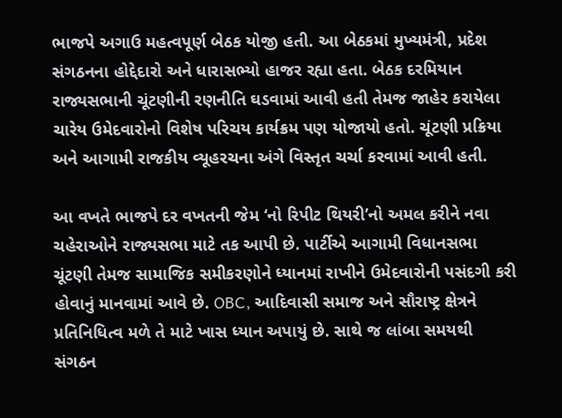ભાજપે અગાઉ મહત્વપૂર્ણ બેઠક યોજી હતી. આ બેઠકમાં મુખ્યમંત્રી, પ્રદેશ સંગઠનના હોદ્દેદારો અને ધારાસભ્યો હાજર રહ્યા હતા. બેઠક દરમિયાન રાજ્યસભાની ચૂંટણીની રણનીતિ ઘડવામાં આવી હતી તેમજ જાહેર કરાયેલા ચારેય ઉમેદવારોનો વિશેષ પરિચય કાર્યક્રમ પણ યોજાયો હતો. ચૂંટણી પ્રક્રિયા અને આગામી રાજકીય વ્યૂહરચના અંગે વિસ્તૃત ચર્ચા કરવામાં આવી હતી.

આ વખતે ભાજપે દર વખતની જેમ ‘નો રિપીટ થિયરી’નો અમલ કરીને નવા ચહેરાઓને રાજ્યસભા માટે તક આપી છે. પાર્ટીએ આગામી વિધાનસભા ચૂંટણી તેમજ સામાજિક સમીકરણોને ધ્યાનમાં રાખીને ઉમેદવારોની પસંદગી કરી હોવાનું માનવામાં આવે છે. OBC, આદિવાસી સમાજ અને સૌરાષ્ટ્ર ક્ષેત્રને પ્રતિનિધિત્વ મળે તે માટે ખાસ ધ્યાન અપાયું છે. સાથે જ લાંબા સમયથી સંગઠન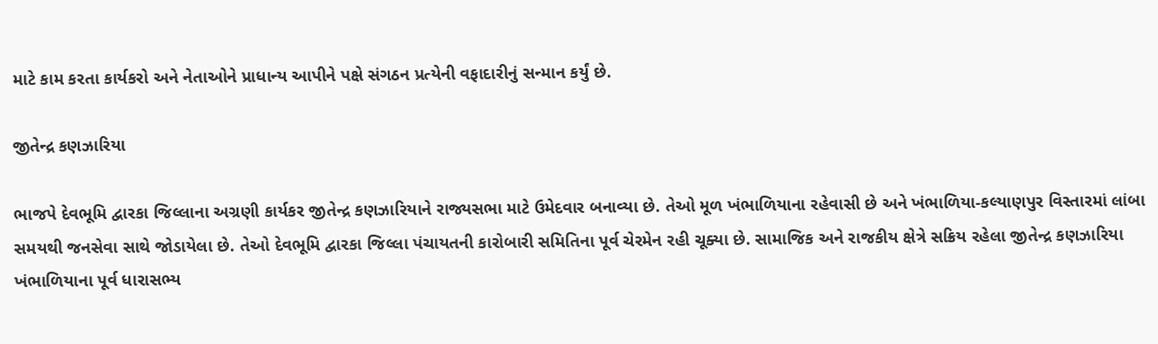માટે કામ કરતા કાર્યકરો અને નેતાઓને પ્રાધાન્ય આપીને પક્ષે સંગઠન પ્રત્યેની વફાદારીનું સન્માન કર્યું છે.

જીતેન્દ્ર કણઝારિયા

ભાજપે દેવભૂમિ દ્વારકા જિલ્લાના અગ્રણી કાર્યકર જીતેન્દ્ર કણઝારિયાને રાજ્યસભા માટે ઉમેદવાર બનાવ્યા છે. તેઓ મૂળ ખંભાળિયાના રહેવાસી છે અને ખંભાળિયા-કલ્યાણપુર વિસ્તારમાં લાંબા સમયથી જનસેવા સાથે જોડાયેલા છે. તેઓ દેવભૂમિ દ્વારકા જિલ્લા પંચાયતની કારોબારી સમિતિના પૂર્વ ચેરમેન રહી ચૂક્યા છે. સામાજિક અને રાજકીય ક્ષેત્રે સક્રિય રહેલા જીતેન્દ્ર કણઝારિયા ખંભાળિયાના પૂર્વ ધારાસભ્ય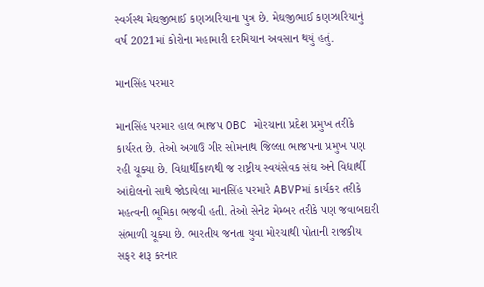સ્વર્ગસ્થ મેઘજીભાઈ કણઝારિયાના પુત્ર છે. મેઘજીભાઈ કણઝારિયાનું વર્ષ 2021માં કોરોના મહામારી દરમિયાન અવસાન થયું હતું.

માનસિંહ પરમાર

માનસિંહ પરમાર હાલ ભાજપ OBC મોરચાના પ્રદેશ પ્રમુખ તરીકે કાર્યરત છે. તેઓ અગાઉ ગીર સોમનાથ જિલ્લા ભાજપના પ્રમુખ પણ રહી ચૂક્યા છે. વિદ્યાર્થીકાળથી જ રાષ્ટ્રીય સ્વયંસેવક સંઘ અને વિદ્યાર્થી આંદોલનો સાથે જોડાયેલા માનસિંહ પરમારે ABVPમાં કાર્યકર તરીકે મહત્વની ભૂમિકા ભજવી હતી. તેઓ સેનેટ મેમ્બર તરીકે પણ જવાબદારી સંભાળી ચૂક્યા છે. ભારતીય જનતા યુવા મોરચાથી પોતાની રાજકીય સફર શરૂ કરનાર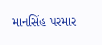માનસિંહ પરમાર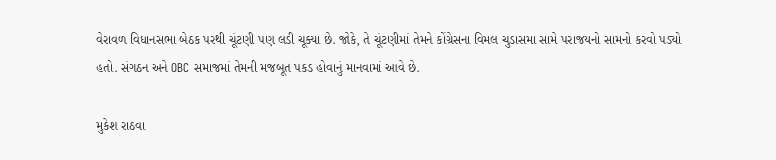વેરાવળ વિધાનસભા બેઠક પરથી ચૂંટણી પણ લડી ચૂક્યા છે. જોકે, તે ચૂંટણીમાં તેમને કોંગ્રેસના વિમલ ચુડાસમા સામે પરાજયનો સામનો કરવો પડ્યો હતો. સંગઠન અને OBC સમાજમાં તેમની મજબૂત પકડ હોવાનું માનવામાં આવે છે.

મુકેશ રાઠવા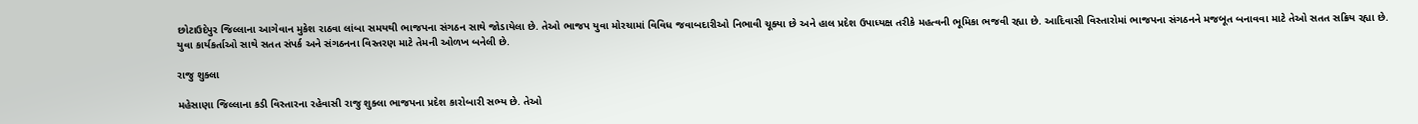છોટાઉદેપુર જિલ્લાના આગેવાન મુકેશ રાઠવા લાંબા સમયથી ભાજપના સંગઠન સાથે જોડાયેલા છે. તેઓ ભાજપ યુવા મોરચામાં વિવિધ જવાબદારીઓ નિભાવી ચૂક્યા છે અને હાલ પ્રદેશ ઉપાધ્યક્ષ તરીકે મહત્વની ભૂમિકા ભજવી રહ્યા છે. આદિવાસી વિસ્તારોમાં ભાજપના સંગઠનને મજબૂત બનાવવા માટે તેઓ સતત સક્રિય રહ્યા છે. યુવા કાર્યકર્તાઓ સાથે સતત સંપર્ક અને સંગઠનના વિસ્તરણ માટે તેમની ઓળખ બનેલી છે.

રાજુ શુક્લા

મહેસાણા જિલ્લાના કડી વિસ્તારના રહેવાસી રાજુ શુક્લા ભાજપના પ્રદેશ કારોબારી સભ્ય છે. તેઓ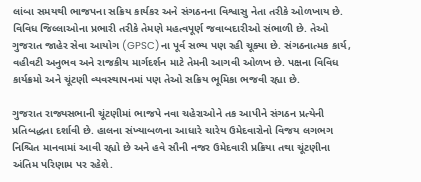લાંબા સમયથી ભાજપના સક્રિય કાર્યકર અને સંગઠનના વિશ્વાસુ નેતા તરીકે ઓળખાય છે. વિવિધ જિલ્લાઓના પ્રભારી તરીકે તેમણે મહત્વપૂર્ણ જવાબદારીઓ સંભાળી છે. તેઓ ગુજરાત જાહેર સેવા આયોગ (GPSC)ના પૂર્વ સભ્ય પણ રહી ચૂક્યા છે. સંગઠનાત્મક કાર્ય, વહીવટી અનુભવ અને રાજકીય માર્ગદર્શન માટે તેમની આગવી ઓળખ છે. પક્ષના વિવિધ કાર્યક્રમો અને ચૂંટણી વ્યવસ્થાપનમાં પણ તેઓ સક્રિય ભૂમિકા ભજવી રહ્યા છે.

ગુજરાત રાજ્યસભાની ચૂંટણીમાં ભાજપે નવા ચહેરાઓને તક આપીને સંગઠન પ્રત્યેની પ્રતિબદ્ધતા દર્શાવી છે. હાલના સંખ્યાબળના આધારે ચારેય ઉમેદવારોનો વિજય લગભગ નિશ્ચિત માનવામાં આવી રહ્યો છે અને હવે સૌની નજર ઉમેદવારી પ્રક્રિયા તથા ચૂંટણીના અંતિમ પરિણામ પર રહેશે.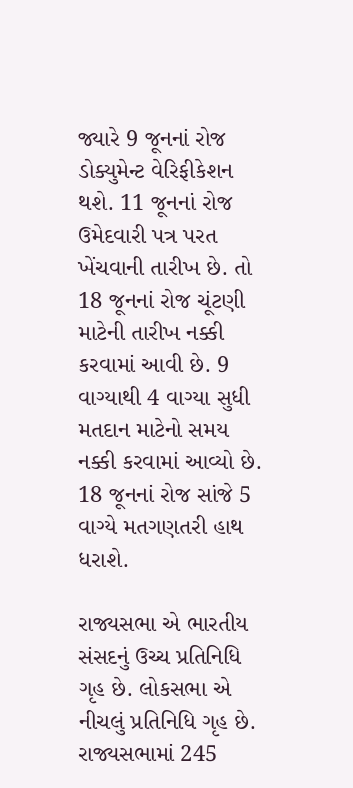જ્યારે 9 જૂનનાં રોજ ડોક્યુમેન્ટ વેરિફીકેશન થશે. 11 જૂનનાં રોજ ઉમેદવારી પત્ર પરત ખેંચવાની તારીખ છે. તો 18 જૂનનાં રોજ ચૂંટણી માટેની તારીખ નક્કી કરવામાં આવી છે. 9 વાગ્યાથી 4 વાગ્યા સુધી મતદાન માટેનો સમય નક્કી કરવામાં આવ્યો છે. 18 જૂનનાં રોજ સાંજે 5 વાગ્યે મતગણતરી હાથ ધરાશે.

રાજ્યસભા એ ભારતીય સંસદનું ઉચ્ચ પ્રતિનિધિ ગૃહ છે. લોકસભા એ નીચલું પ્રતિનિધિ ગૃહ છે. રાજ્યસભામાં 245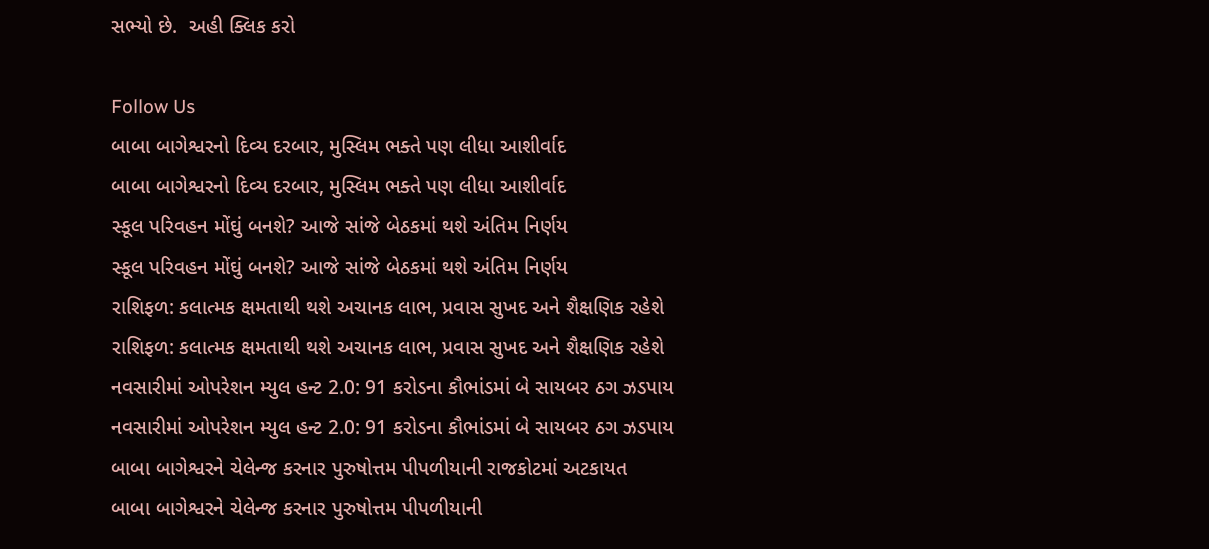સભ્યો છે.  અહી ક્લિક કરો

Follow Us
બાબા બાગેશ્વરનો દિવ્ય દરબાર, મુસ્લિમ ભક્તે પણ લીધા આશીર્વાદ
બાબા બાગેશ્વરનો દિવ્ય દરબાર, મુસ્લિમ ભક્તે પણ લીધા આશીર્વાદ
સ્કૂલ પરિવહન મોંઘું બનશે? આજે સાંજે બેઠકમાં થશે અંતિમ નિર્ણય
સ્કૂલ પરિવહન મોંઘું બનશે? આજે સાંજે બેઠકમાં થશે અંતિમ નિર્ણય
રાશિફળ: કલાત્મક ક્ષમતાથી થશે અચાનક લાભ, પ્રવાસ સુખદ અને શૈક્ષણિક રહેશે
રાશિફળ: કલાત્મક ક્ષમતાથી થશે અચાનક લાભ, પ્રવાસ સુખદ અને શૈક્ષણિક રહેશે
નવસારીમાં ઓપરેશન મ્યુલ હન્ટ 2.0: 91 કરોડના કૌભાંડમાં બે સાયબર ઠગ ઝડપાય
નવસારીમાં ઓપરેશન મ્યુલ હન્ટ 2.0: 91 કરોડના કૌભાંડમાં બે સાયબર ઠગ ઝડપાય
બાબા બાગેશ્વરને ચેલેન્જ કરનાર પુરુષોત્તમ પીપળીયાની રાજકોટમાં અટકાયત
બાબા બાગેશ્વરને ચેલેન્જ કરનાર પુરુષોત્તમ પીપળીયાની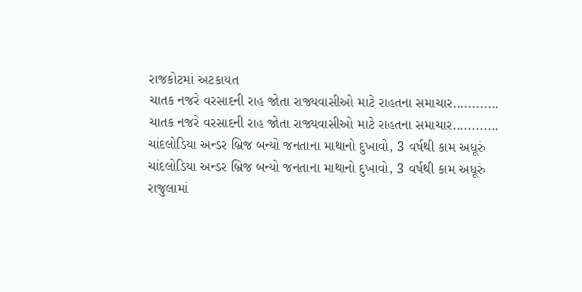રાજકોટમાં અટકાયત
ચાતક નજરે વરસાદની રાહ જોતા રાજ્યવાસીઓ માટે રાહતના સમાચાર............
ચાતક નજરે વરસાદની રાહ જોતા રાજ્યવાસીઓ માટે રાહતના સમાચાર............
ચાંદલોડિયા અન્ડર બ્રિજ બન્યો જનતાના માથાનો દુખાવો, 3 વર્ષથી કામ અધૂરું
ચાંદલોડિયા અન્ડર બ્રિજ બન્યો જનતાના માથાનો દુખાવો, 3 વર્ષથી કામ અધૂરું
રાજુલામાં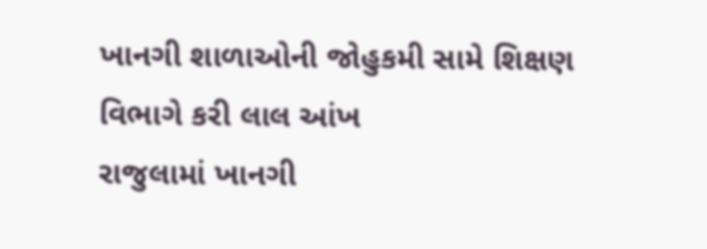ખાનગી શાળાઓની જોહુકમી સામે શિક્ષણ વિભાગે કરી લાલ આંખ
રાજુલામાં ખાનગી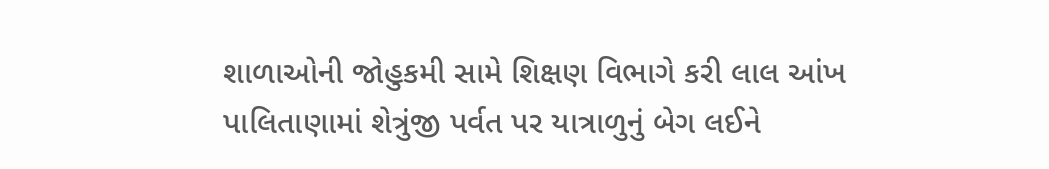શાળાઓની જોહુકમી સામે શિક્ષણ વિભાગે કરી લાલ આંખ
પાલિતાણામાં શેત્રુંજી પર્વત પર યાત્રાળુનું બેગ લઈને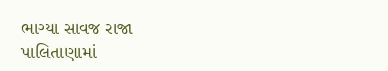ભાગ્યા સાવજ રાજા
પાલિતાણામાં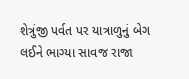શેત્રુંજી પર્વત પર યાત્રાળુનું બેગ લઈને ભાગ્યા સાવજ રાજા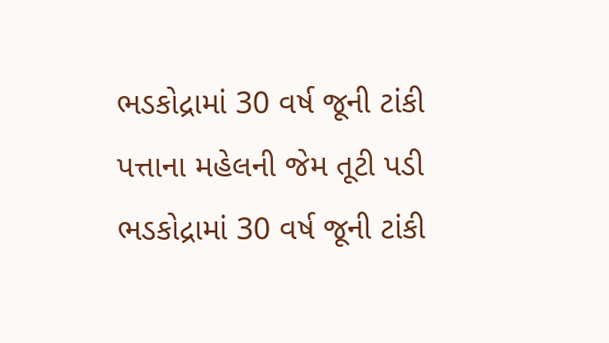ભડકોદ્રામાં 30 વર્ષ જૂની ટાંકી પત્તાના મહેલની જેમ તૂટી પડી
ભડકોદ્રામાં 30 વર્ષ જૂની ટાંકી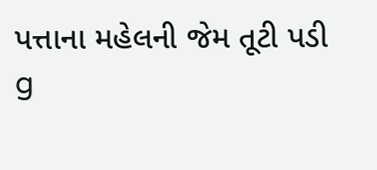પત્તાના મહેલની જેમ તૂટી પડી
g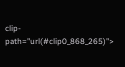clip-path="url(#clip0_868_265)">